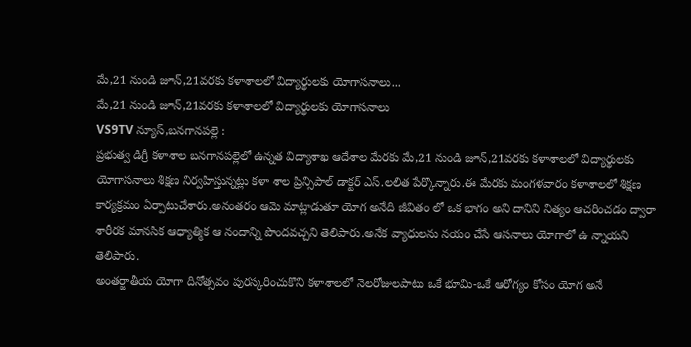మే,21 నుండి జూన్,21వరకు కళాశాలలో విద్యార్థులకు యోగాసనాలు...
మే,21 నుండి జూన్,21వరకు కళాశాలలో విద్యార్థులకు యోగాసనాలు
VS9TV న్యూస్,బనగానపల్లె :
ప్రభుత్వ డిగ్రీ కళాశాల బనగానపల్లెలో ఉన్నత విద్యాశాఖ ఆదేశాల మేరకు మే,21 నుండి జూన్,21వరకు కళాశాలలో విద్యార్థులకు యోగాసనాలు శిక్షణ నిర్వహిస్తున్నట్లు కళా శాల ప్రిన్సిపాల్ డాక్టర్ ఎస్.లలిత పేర్కొన్నారు.ఈ మేరకు మంగళవారం కళాశాలలో శిక్షణ కార్యక్రమం ఏర్పాటుచేశారు.అనంతరం ఆమె మాట్లాడుతూ యోగ అనేది జీవితం లో ఒక భాగం అని దానిని నిత్యం ఆచరించడం ద్వారా శారీరక మానసిక ఆధ్యాత్మిక ఆ నందాన్ని పొందవచ్చని తెలిపారు.అనేక వ్యాధులను నయం చేసే ఆసనాలు యోగాలో ఉ న్నాయని తెలిపారు.
అంతర్జాతీయ యోగా దినోత్సవం పురస్కరించుకొని కళాశాలలో నెలరోజులపాటు ఒకే భూమి-ఒకే ఆరోగ్యం కోసం యోగ అనే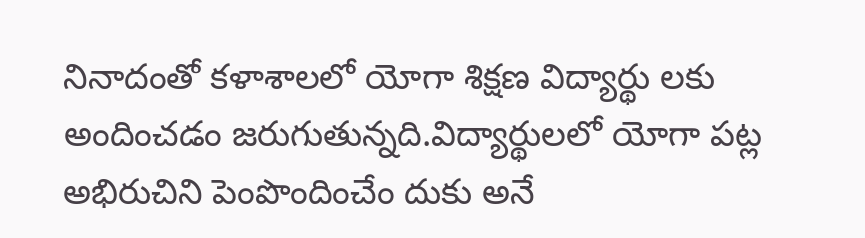నినాదంతో కళాశాలలో యోగా శిక్షణ విద్యార్థు లకు అందించడం జరుగుతున్నది.విద్యార్థులలో యోగా పట్ల అభిరుచిని పెంపొందించేం దుకు అనే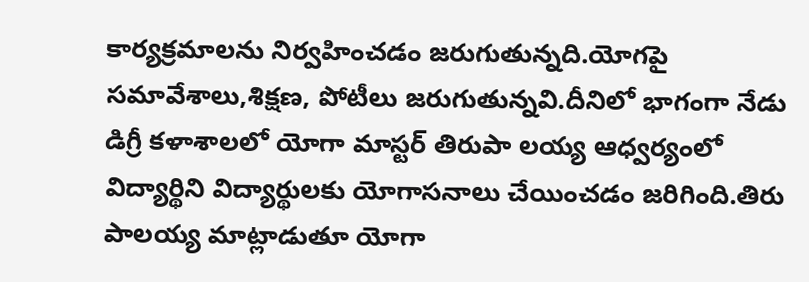కార్యక్రమాలను నిర్వహించడం జరుగుతున్నది.యోగపై సమావేశాలు,శిక్షణ, పోటీలు జరుగుతున్నవి.దీనిలో భాగంగా నేడు డిగ్రీ కళాశాలలో యోగా మాస్టర్ తిరుపా లయ్య ఆధ్వర్యంలో విద్యార్థిని విద్యార్థులకు యోగాసనాలు చేయించడం జరిగింది.తిరు పాలయ్య మాట్లాడుతూ యోగా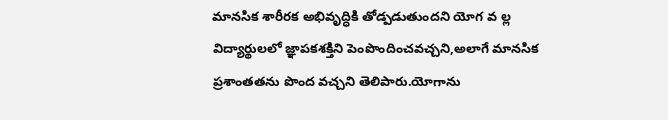మానసిక శారీరక అభివృద్ధికి తోడ్పడుతుందని యోగ వ ల్ల విద్యార్థులలో జ్ఞాపకశక్తిని పెంపొందించవచ్చని,అలాగే మానసిక ప్రశాంతతను పొంద వచ్చని తెలిపారు.యోగాను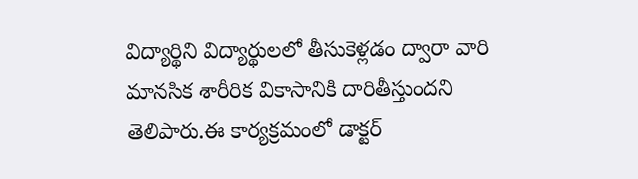విద్యార్థిని విద్యార్థులలో తీసుకెళ్లడం ద్వారా వారి మానసిక శారీరిక వికాసానికి దారితీస్తుందని తెలిపారు.ఈ కార్యక్రమంలో డాక్టర్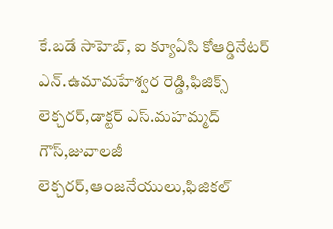కే.బడే సాహెబ్, ఐ క్యూఏసి కోఆర్డినేటర్ ఎన్.ఉమామహేశ్వర రెడ్డి,ఫిజిక్స్ లెక్చరర్,డాక్టర్ ఎస్.మహమ్మద్ గౌస్,జువాలజీ లెక్చరర్,ఆంజనేయులు,ఫిజికల్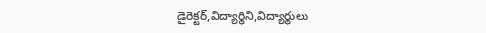డైరెక్టర్,విద్యార్థిని,విద్యార్థులు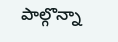పాల్గొన్నా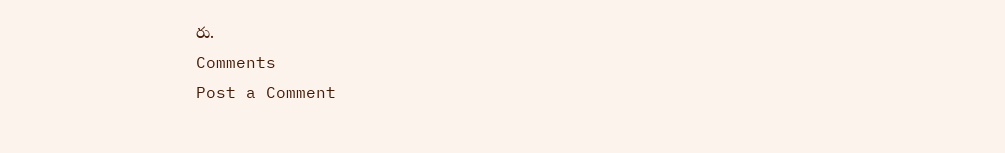రు.
Comments
Post a Comment